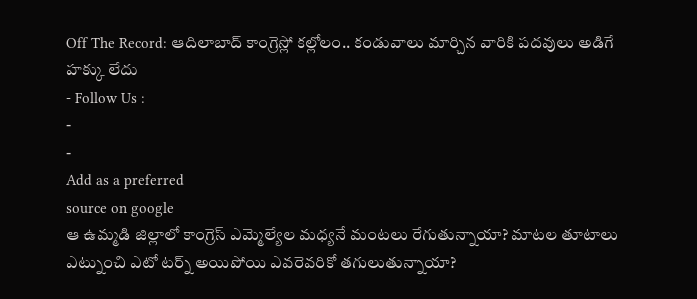Off The Record: ఆదిలాబాద్ కాంగ్రెస్లో కల్లోలం.. కండువాలు మార్చిన వారికి పదవులు అడిగే హక్కు లేదు
- Follow Us :
-
-
Add as a preferred
source on google
ఆ ఉమ్మడి జిల్లాలో కాంగ్రెస్ ఎమ్మెల్యేల మధ్యనే మంటలు రేగుతున్నాయా? మాటల తూటాలు ఎట్నుంచి ఎటో టర్న్ అయిపోయి ఎవరెవరికో తగులుతున్నాయా?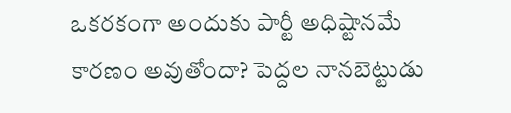ఒకరకంగా అందుకు పార్టీ అధిష్టానమే కారణం అవుతోందా? పెద్దల నానబెట్టుడు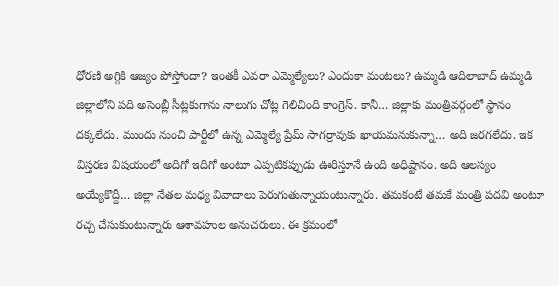ధోరణి అగ్గికి ఆజ్యం పోస్తోందా? ఇంతకీ ఎవరా ఎమ్మెల్యేలు? ఎందుకా మంటలు? ఉమ్మడి ఆదిలాబాద్ ఉమ్మడి జిల్లాలోని పది అసెంబ్లీ సీట్లకుగాను నాలుగు చోట్ల గెలిచింది కాంగ్రెస్. కానీ… జిల్లాకు మంత్రివర్గంలో స్థానం దక్కలేదు. ముందు నుంచి పార్టీలో ఉన్న ఎమ్మెల్యే ప్రేమ్ సాగర్రావుకు ఖాయమనుకున్నా… అది జరగలేదు. ఇక విస్తరణ విషయంలో అదిగో ఇదిగో అంటూ ఎప్పటికప్పుడు ఊరిస్తూనే ఉంది అధిష్టానం. అది ఆలస్యం అయ్యేకొద్దీ… జిల్లా నేతల మధ్య వివాదాలు పెరుగుతున్నాయంటున్నారు. తమకంటే తమకే మంత్రి పదవి అంటూ రచ్చ చేసుకుంటున్నారు ఆశావహుల అనుచరులు. ఈ క్రమంలో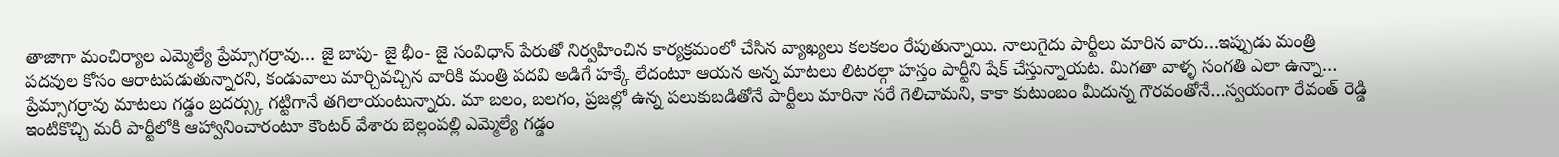తాజాగా మంచిర్యాల ఎమ్మెల్యే ప్రేమ్సాగర్రావు… జై బాపు- జై భీం- జై సంవిధాన్ పేరుతో నిర్వహించిన కార్యక్రమంలో చేసిన వ్యాఖ్యలు కలకలం రేపుతున్నాయి. నాలుగైదు పార్టీలు మారిన వారు…ఇప్పుడు మంత్రి పదవుల కోసం ఆరాటపడుతున్నారని, కండువాలు మార్చివచ్చిన వారికి మంత్రి పదవి అడిగే హక్కే లేదంటూ ఆయన అన్న మాటలు లిటరల్గా హస్తం పార్టీని షేక్ చేస్తున్నాయట. మిగతా వాళ్ళ సంగతి ఎలా ఉన్నా… ప్రేమ్సాగర్రావు మాటలు గడ్డం బ్రదర్స్కు గట్టిగానే తగిలాయంటున్నారు. మా బలం, బలగం, ప్రజల్లో ఉన్న పలుకుబడితోనే పార్టీలు మారినా సరే గెలిచామని, కాకా కుటుంబం మీదున్న గౌరవంతోనే…స్వయంగా రేవంత్ రెడ్డి ఇంటికొచ్చి మరీ పార్టీలోకి ఆహ్వానించారంటూ కౌంటర్ వేశారు బెల్లంపల్లి ఎమ్మెల్యే గడ్డం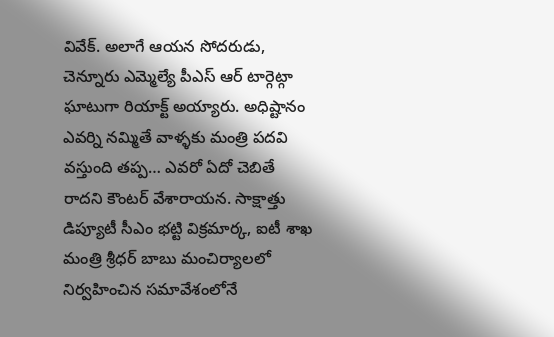వివేక్. అలాగే ఆయన సోదరుడు, చెన్నూరు ఎమ్మెల్యే పీఎస్ ఆర్ టార్గెట్గా ఘాటుగా రియాక్ట్ అయ్యారు. అధిష్టానం ఎవర్ని నమ్మితే వాళ్ళకు మంత్రి పదవి వస్తుంది తప్ప… ఎవరో ఏదో చెబితే రాదని కౌంటర్ వేశారాయన. సాక్షాత్తు డిప్యూటీ సీఎం భట్టి విక్రమార్క, ఐటీ శాఖ మంత్రి శ్రీధర్ బాబు మంచిర్యాలలో నిర్వహించిన సమావేశంలోనే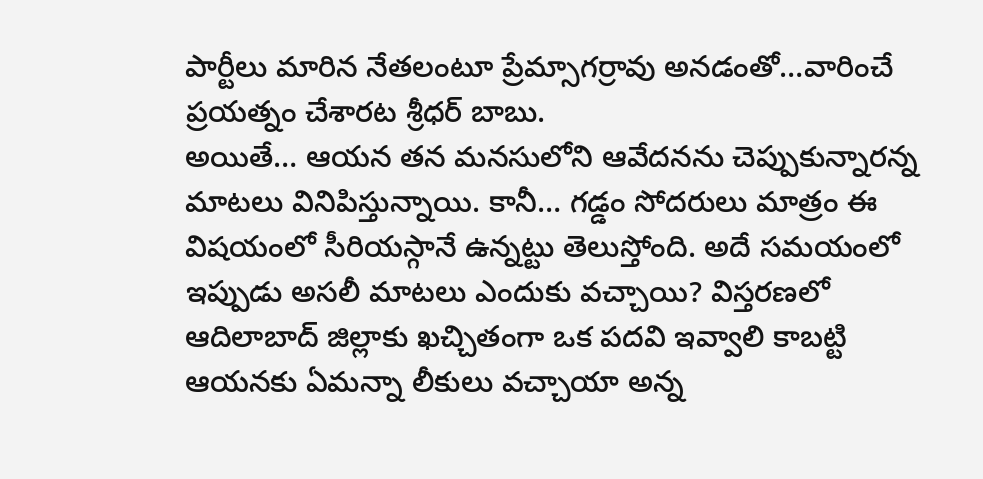పార్టీలు మారిన నేతలంటూ ప్రేమ్సాగర్రావు అనడంతో…వారించే ప్రయత్నం చేశారట శ్రీధర్ బాబు.
అయితే… ఆయన తన మనసులోని ఆవేదనను చెప్పుకున్నారన్న మాటలు వినిపిస్తున్నాయి. కానీ… గడ్డం సోదరులు మాత్రం ఈ విషయంలో సీరియస్గానే ఉన్నట్టు తెలుస్తోంది. అదే సమయంలో ఇప్పుడు అసలీ మాటలు ఎందుకు వచ్చాయి? విస్తరణలో ఆదిలాబాద్ జిల్లాకు ఖచ్చితంగా ఒక పదవి ఇవ్వాలి కాబట్టి ఆయనకు ఏమన్నా లీకులు వచ్చాయా అన్న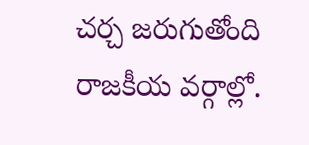చర్చ జరుగుతోంది రాజకీయ వర్గాల్లో.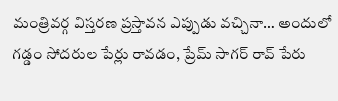మంత్రివర్గ విస్తరణ ప్రస్తావన ఎప్పుడు వచ్చినా… అందులో గడ్డం సోదరుల పేర్లు రావడం, ప్రేమ్ సాగర్ రావ్ పేరు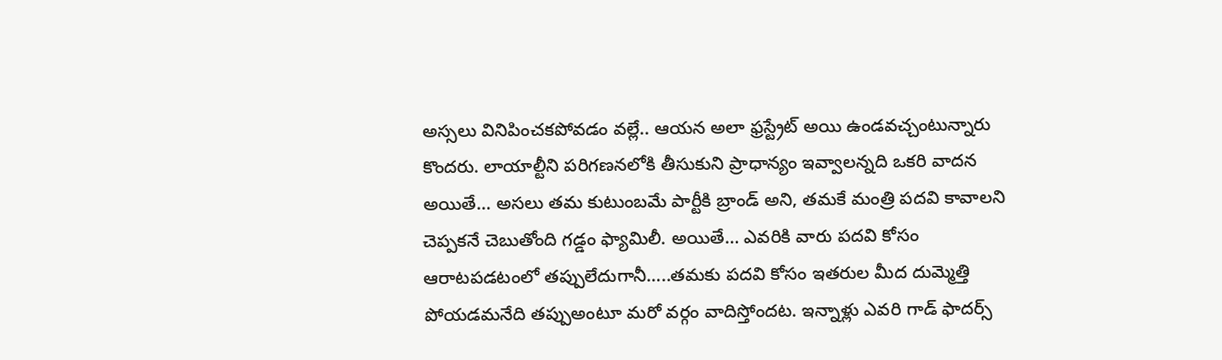అస్సలు వినిపించకపోవడం వల్లే.. ఆయన అలా ఫ్రస్ట్రేట్ అయి ఉండవచ్చంటున్నారు కొందరు. లాయాల్టీని పరిగణనలోకి తీసుకుని ప్రాధాన్యం ఇవ్వాలన్నది ఒకరి వాదన అయితే… అసలు తమ కుటుంబమే పార్టీకి బ్రాండ్ అని, తమకే మంత్రి పదవి కావాలని చెప్పకనే చెబుతోంది గడ్డం ఫ్యామిలీ. అయితే… ఎవరికి వారు పదవి కోసం ఆరాటపడటంలో తప్పులేదుగానీ…..తమకు పదవి కోసం ఇతరుల మీద దుమ్మెత్తి పోయడమనేది తప్పుఅంటూ మరో వర్గం వాదిస్తోందట. ఇన్నాళ్లు ఎవరి గాడ్ ఫాదర్స్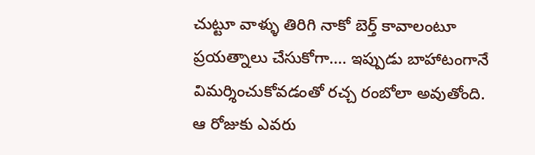చుట్టూ వాళ్ళు తిరిగి నాకో బెర్త్ కావాలంటూ ప్రయత్నాలు చేసుకోగా…. ఇప్పుడు బాహాటంగానే విమర్శించుకోవడంతో రచ్చ రంబోలా అవుతోంది. ఆ రోజుకు ఎవరు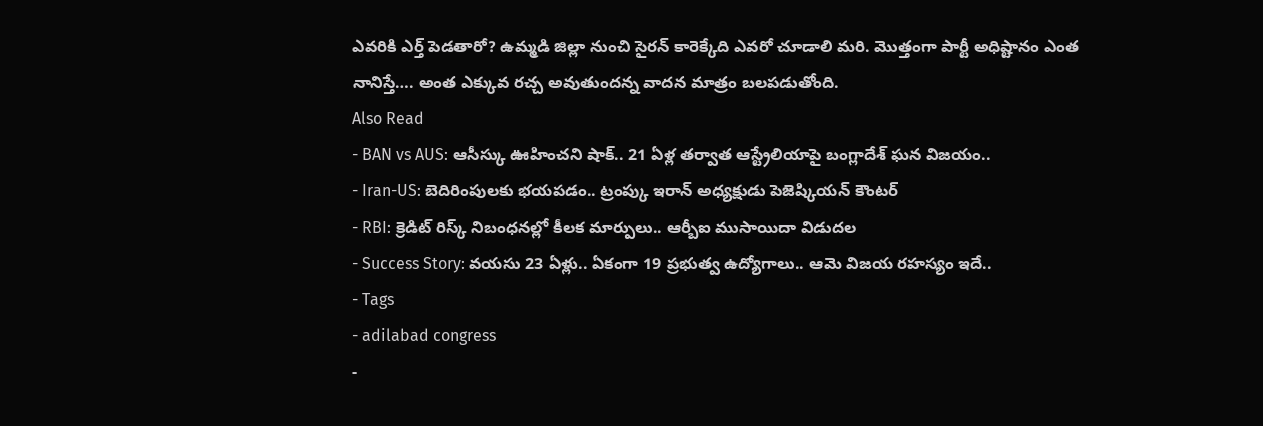ఎవరికి ఎర్త్ పెడతారో? ఉమ్మడి జిల్లా నుంచి సైరన్ కారెక్కేది ఎవరో చూడాలి మరి. మొత్తంగా పార్టీ అధిష్టానం ఎంత నానిస్తే…. అంత ఎక్కువ రచ్చ అవుతుందన్న వాదన మాత్రం బలపడుతోంది.
Also Read
- BAN vs AUS: ఆసీస్కు ఊహించని షాక్.. 21 ఏళ్ల తర్వాత ఆస్ట్రేలియాపై బంగ్లాదేశ్ ఘన విజయం..
- Iran-US: బెదిరింపులకు భయపడం.. ట్రంప్కు ఇరాన్ అధ్యక్షుడు పెజెష్కియన్ కౌంటర్
- RBI: క్రెడిట్ రిస్క్ నిబంధనల్లో కీలక మార్పులు.. ఆర్బీఐ ముసాయిదా విడుదల
- Success Story: వయసు 23 ఏళ్లు.. ఏకంగా 19 ప్రభుత్వ ఉద్యోగాలు.. ఆమె విజయ రహస్యం ఇదే..
- Tags
- adilabad congress
-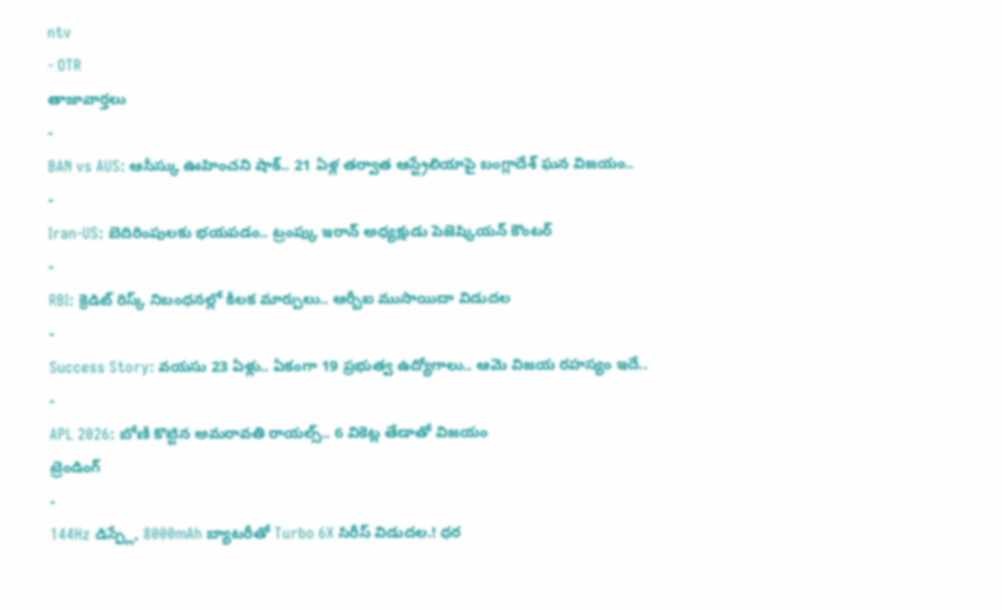ntv
- OTR
తాజావార్తలు
-
BAN vs AUS: ఆసీస్కు ఊహించని షాక్.. 21 ఏళ్ల తర్వాత ఆస్ట్రేలియాపై బంగ్లాదేశ్ ఘన విజయం..
-
Iran-US: బెదిరింపులకు భయపడం.. ట్రంప్కు ఇరాన్ అధ్యక్షుడు పెజెష్కియన్ కౌంటర్
-
RBI: క్రెడిట్ రిస్క్ నిబంధనల్లో కీలక మార్పులు.. ఆర్బీఐ ముసాయిదా విడుదల
-
Success Story: వయసు 23 ఏళ్లు.. ఏకంగా 19 ప్రభుత్వ ఉద్యోగాలు.. ఆమె విజయ రహస్యం ఇదే..
-
APL 2026: బోణీ కొట్టిన అమరావతి రాయల్స్.. 6 వికెట్ల తేడాతో విజయం
ట్రెండింగ్
-
144Hz డిస్ప్లే, 8000mAh బ్యాటరీతో Turbo 6X సిరీస్ విడుదల.! ధర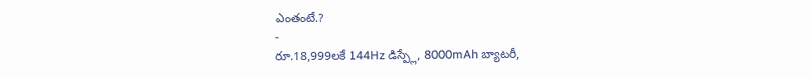ఎంతంటే.?
-
రూ.18,999లకే 144Hz డిస్ప్లే, 8000mAh బ్యాటరీ,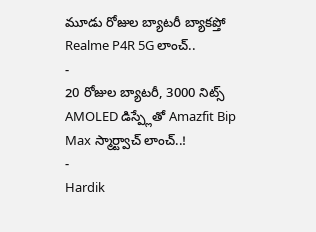మూడు రోజుల బ్యాటరీ బ్యాకప్తో Realme P4R 5G లాంచ్..
-
20 రోజుల బ్యాటరీ, 3000 నిట్స్ AMOLED డిస్ప్లేతో Amazfit Bip Max స్మార్ట్వాచ్ లాంచ్..!
-
Hardik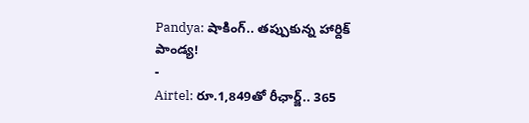Pandya: షాకింగ్.. తప్పుకున్న హార్దిక్ పాండ్య!
-
Airtel: రూ.1,849తో రీఛార్జ్.. 365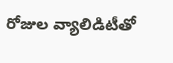రోజుల వ్యాలిడిటీతో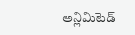అన్లిమిటెడ్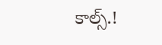కాల్స్.!